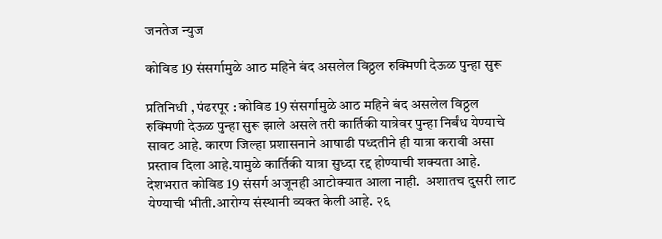जनतेज न्युज

कोविड 19 संसर्गामुळे आठ महिने बंद असलेल विठ्ठल रुक्मिणी देऊळ पुन्हा सुरू

प्रतिनिधी , पंढरपूर : कोविड 19 संसर्गामुळे आठ महिने बंद असलेल विठ्ठल रुक्मिणी देऊळ पुन्हा सुरू झाले असले तरी कार्तिकी यात्रेवर पुन्हा निर्बंध येण्याचे सावट आहे. कारण जिल्हा प्रशासनाने आषाढी पध्दतीने ही यात्रा करावी असा प्रस्ताव दिला आहे.यामुळे कार्तिकी यात्रा सुध्दा रद्द होण्याची शक्यता आहे.
देशभरात कोविड 19 संसर्ग अजूनही आटोक्यात आला नाही.  अशातच दुसरी लाट येण्याची भीती.आरोग्य संस्थानी व्यक्त केली आहे. २६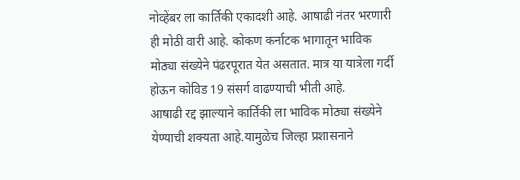नोव्हेंबर ला कार्तिकी एकादशी आहे. आषाढी नंतर भरणारी ही मोठी वारी आहे. कोकण कर्नाटक भागातून भाविक मोठ्या संख्येने पंढरपूरात येत असतात. मात्र या यात्रेला गर्दी होऊन कोविड 19 संसर्ग वाढण्याची भीती आहे.
आषाढी रद्द झाल्याने कार्तिकी ला भाविक मोठ्या संख्येने येण्याची शक्यता आहे.यामुळेच जिल्हा प्रशासनाने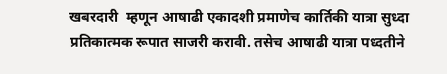खबरदारी  म्हणून आषाढी एकादशी प्रमाणेच कार्तिकी यात्रा सुध्दा प्रतिकात्मक रूपात साजरी करावी. तसेच आषाढी यात्रा पध्दतीने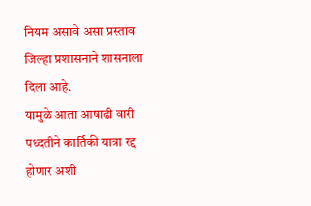नियम असावे असा प्रस्ताव जिल्हा प्रशासनाने शासनाला दिला आहे.
यामुळे आता आषाढी वारी पध्दतीने कार्तिकी यात्रा रद्द होणार अशी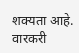शक्यता आहे. वारकरी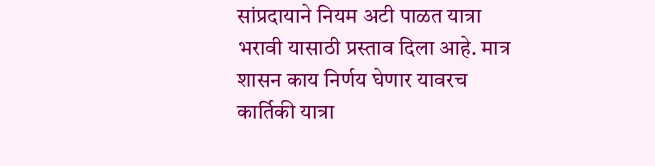सांप्रदायाने नियम अटी पाळत यात्रा भरावी यासाठी प्रस्ताव दिला आहे. मात्र शासन काय निर्णय घेणार यावरच कार्तिकी यात्रा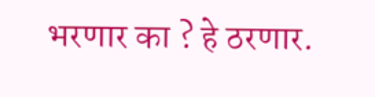भरणार का ? हे ठरणार.